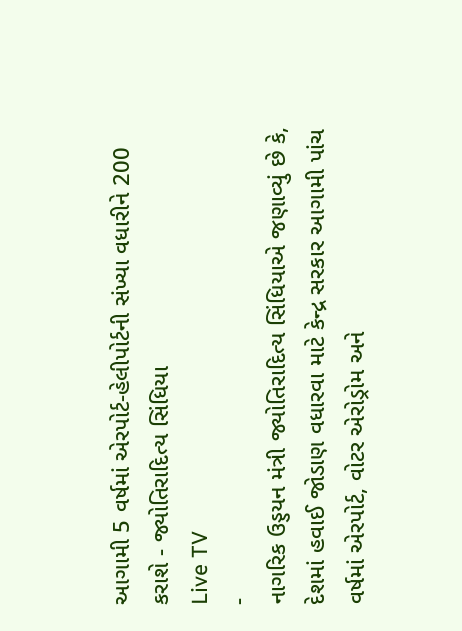આગામી 5 વર્ષમાં એરપોર્ટ-હેલીપોર્ટની સંખ્યા વધારીને 200 કરાશે - જ્યોતિરાદિત્ય સિંધિયા
Live TV
-
નાગરિક ઉડ્ડયન મંત્રી જ્યોતિરાદિત્ય સિંધિયાએ જણાવ્યું છે કે, દેશમાં હવાઈ જોડાણ વધારવા માટે કેન્દ્ર સરકાર આગામી પાંચ વર્ષમાં એરપોર્ટ, વોટર એરોડ્રોમ અને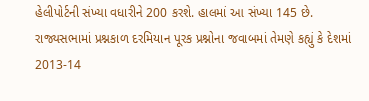હેલીપોર્ટની સંખ્યા વધારીને 200 કરશે. હાલમાં આ સંખ્યા 145 છે.
રાજ્યસભામાં પ્રશ્નકાળ દરમિયાન પૂરક પ્રશ્નોના જવાબમાં તેમણે કહ્યું કે દેશમાં 2013-14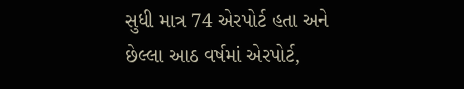સુધી માત્ર 74 એરપોર્ટ હતા અને છેલ્લા આઠ વર્ષમાં એરપોર્ટ,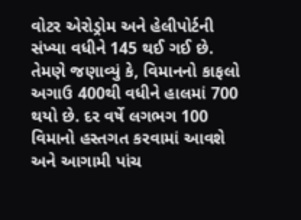વોટર એરોડ્રોમ અને હેલીપોર્ટની સંખ્યા વધીને 145 થઈ ગઈ છે.
તેમણે જણાવ્યું કે, વિમાનનો કાફલો અગાઉ 400થી વધીને હાલમાં 700 થયો છે. દર વર્ષે લગભગ 100 વિમાનો હસ્તગત કરવામાં આવશે અને આગામી પાંચ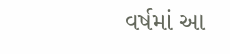વર્ષમાં આ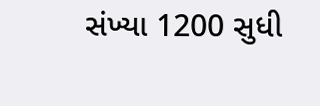સંખ્યા 1200 સુધી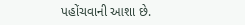પહોંચવાની આશા છે.